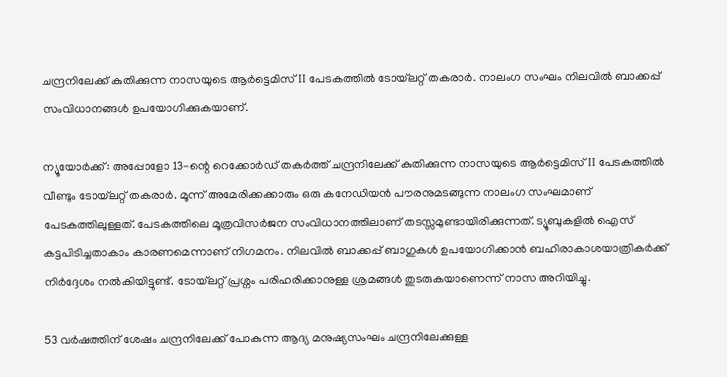ചന്ദ്രനിലേക്ക് കുതിക്കുന്ന നാസയുടെ ആർട്ടെമിസ് II പേടകത്തിൽ ടോയ്‌ലറ്റ് തകരാർ. നാലംഗ സംഘം നിലവിൽ ബാക്കപ്പ് സംവിധാനങ്ങൾ ഉപയോഗിക്കുകയാണ്.

ന്യൂയോർക്ക്: അപ്പോളോ 13-ന്റെ റെക്കോർഡ് തകർത്ത് ചന്ദ്രനിലേക്ക് കുതിക്കുന്ന നാസയുടെ ആർട്ടെമിസ് II പേടകത്തിൽ വീണ്ടും ടോയ്‌ലറ്റ് തകരാർ. മൂന്ന് അമേരിക്കക്കാരും ഒരു കനേഡിയൻ പൗരനുമടങ്ങുന്ന നാലംഗ സംഘമാണ് പേടകത്തിലുള്ളത്. പേടകത്തിലെ മൂത്രവിസർജന സംവിധാനത്തിലാണ് തടസ്സമുണ്ടായിരിക്കുന്നത്. ട്യൂബുകളിൽ ഐസ് കട്ടപിടിച്ചതാകാം കാരണമെന്നാണ് നിഗമനം. നിലവിൽ ബാക്കപ്പ് ബാഗുകൾ ഉപയോഗിക്കാൻ ബഹിരാകാശയാത്രികർക്ക് നിർദ്ദേശം നൽകിയിട്ടുണ്ട്. ടോയ്‌ലറ്റ് പ്രശ്നം പരിഹരിക്കാനുള്ള ശ്രമങ്ങൾ തുടരുകയാണെന്ന് നാസ അറിയിച്ചു.

53 വർഷത്തിന് ശേഷം ചന്ദ്രനിലേക്ക് പോകുന്ന ആദ്യ മനുഷ്യസംഘം ചന്ദ്രനിലേക്കുള്ള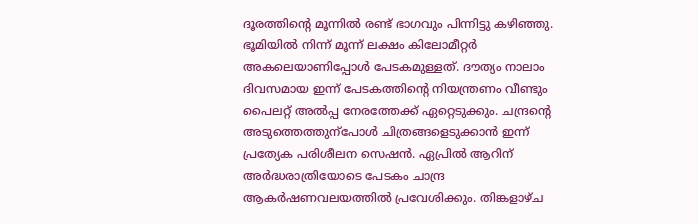ദൂരത്തിൻ്റെ മൂന്നിൽ രണ്ട് ഭാഗവും പിന്നിട്ടു കഴിഞ്ഞു. ഭൂമിയിൽ നിന്ന് മൂന്ന് ലക്ഷം കിലോമീറ്റർ അകലെയാണിപ്പോൾ പേടകമുള്ളത്. ദൗത്യം നാലാം ദിവസമായ ഇന്ന് പേടകത്തിന്റെ നിയന്ത്രണം വീണ്ടും പൈലറ്റ് അൽപ്പ നേരത്തേക്ക് ഏറ്റെടുക്കും. ചന്ദ്രന്റെ അടുത്തെത്തുന്പോൾ ചിത്രങ്ങളെടുക്കാൻ ഇന്ന് പ്രത്യേക പരിശീലന സെഷൻ. ഏപ്രിൽ ആറിന് അർദ്ധരാത്രിയോടെ പേടകം ചാന്ദ്ര ആകർഷണവലയത്തിൽ പ്രവേശിക്കും. തിങ്കളാഴ്ച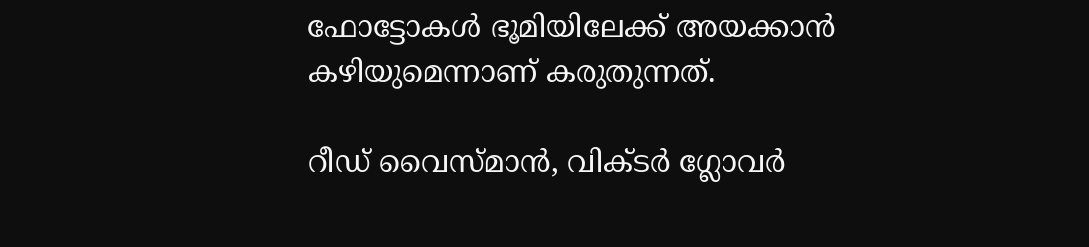ഫോട്ടോകൾ ഭൂമിയിലേക്ക് അയക്കാൻ കഴിയുമെന്നാണ് കരുതുന്നത്.

റീഡ് വൈസ്മാൻ, വിക്ടർ ഗ്ലോവർ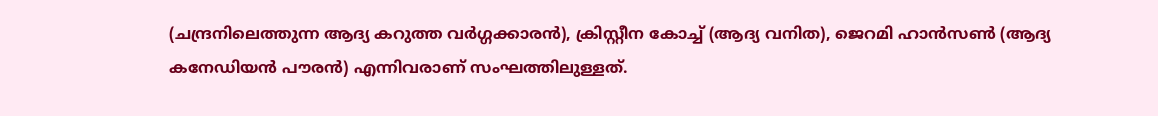(ചന്ദ്രനിലെത്തുന്ന ആദ്യ കറുത്ത വർഗ്ഗക്കാരൻ), ക്രിസ്റ്റീന കോച്ച് (ആദ്യ വനിത), ജെറമി ഹാൻസൺ (ആദ്യ കനേഡിയൻ പൗരൻ) എന്നിവരാണ് സംഘത്തിലുള്ളത്.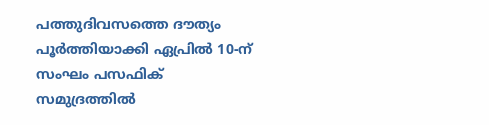പത്തുദിവസത്തെ ദൗത്യം പൂർത്തിയാക്കി ഏപ്രിൽ 10-ന് സംഘം പസഫിക് സമുദ്രത്തിൽ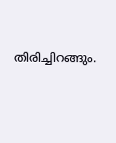തിരിച്ചിറങ്ങും.